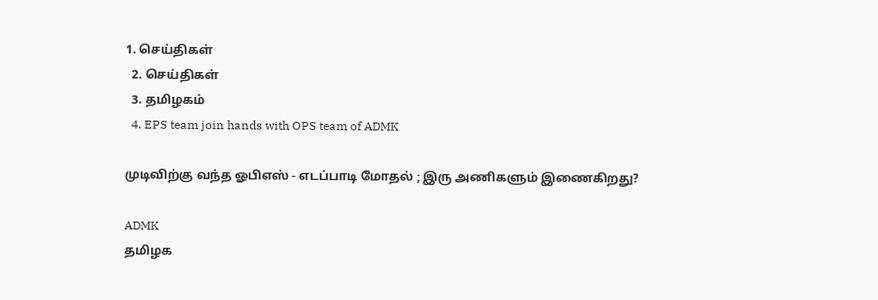1. செய்திகள்
  2. செய்திகள்
  3. த‌மிழக‌ம்
  4. EPS team join hands with OPS team of ADMK

முடிவிற்கு வந்த ஓபிஎஸ் - எடப்பாடி மோதல் ; இரு அணிகளும் இணைகிறது?

ADMK
தமிழக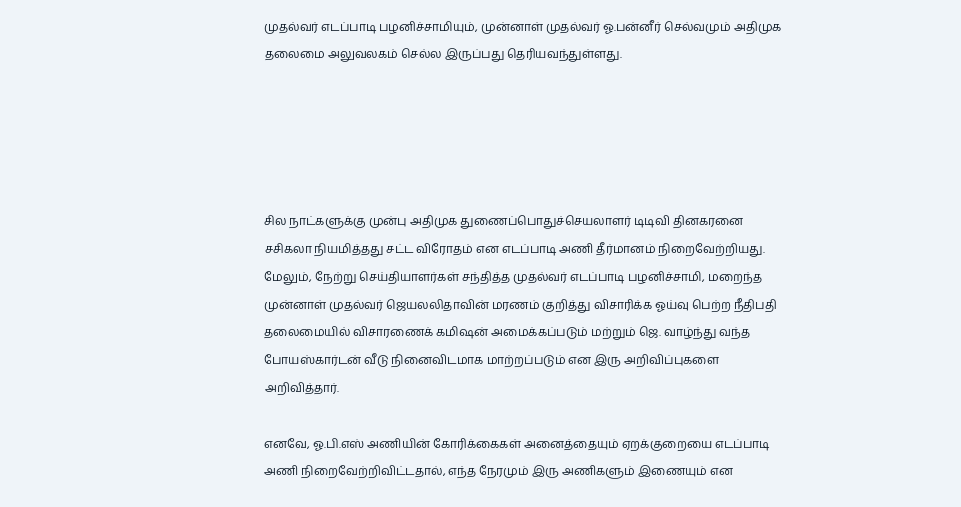முதல்வர் எடப்பாடி பழனிச்சாமியும், முன்னாள் முதல்வர் ஓ.பன்னீர் செல்வமும் அதிமுக தலைமை அலுவலகம் செல்ல இருப்பது தெரியவந்துள்ளது.





சில நாட்களுக்கு முன்பு அதிமுக துணைப்பொதுச்செயலாளர் டிடிவி தினகரனை சசிகலா நியமித்தது சட்ட விரோதம் என எடப்பாடி அணி தீர்மானம் நிறைவேற்றியது. மேலும், நேற்று செய்தியாளர்கள் சந்தித்த முதல்வர் எடப்பாடி பழனிச்சாமி, மறைந்த முன்னாள் முதல்வர் ஜெயலலிதாவின் மரணம் குறித்து விசாரிக்க ஓய்வு பெற்ற நீதிபதி தலைமையில் விசாரணைக் கமிஷன் அமைக்கப்படும் மற்றும் ஜெ. வாழ்ந்து வந்த போயஸ்கார்டன் வீடு நினைவிடமாக மாற்றப்படும் என இரு அறிவிப்புகளை அறிவித்தார்.

எனவே, ஓ.பி.எஸ் அணியின் கோரிக்கைகள் அனைத்தையும் ஏறக்குறையை எடப்பாடி அணி நிறைவேற்றிவிட்டதால், எந்த நேரமும் இரு அணிகளும் இணையும் என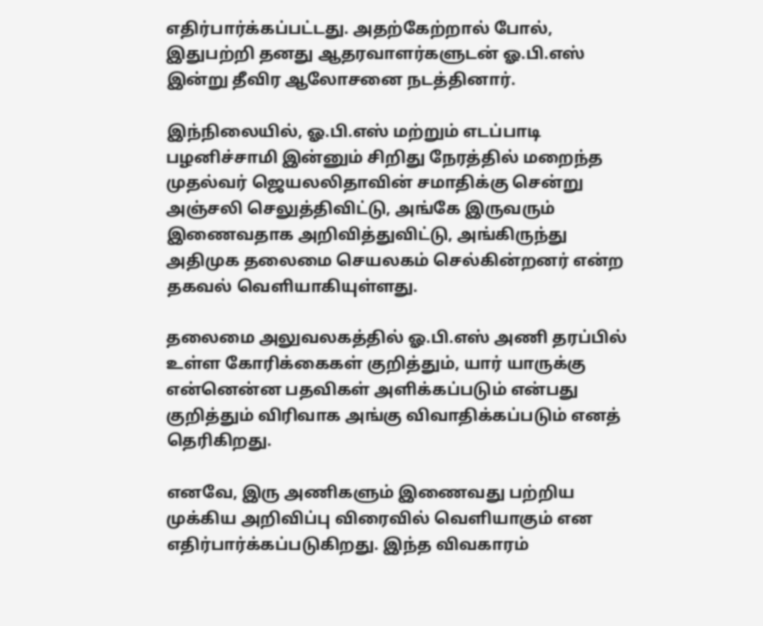எதிர்பார்க்கப்பட்டது. அதற்கேற்றால் போல், இதுபற்றி தனது ஆதரவாளர்களுடன் ஓ.பி.எஸ் இன்று தீவிர ஆலோசனை நடத்தினார்.

இந்நிலையில், ஓ.பி.எஸ் மற்றும் எடப்பாடி பழனிச்சாமி இன்னும் சிறிது நேரத்தில் மறைந்த முதல்வர் ஜெயலலிதாவின் சமாதிக்கு சென்று அஞ்சலி செலுத்திவிட்டு, அங்கே இருவரும் இணைவதாக அறிவித்துவிட்டு, அங்கிருந்து அதிமுக தலைமை செயலகம் செல்கின்றனர் என்ற தகவல் வெளியாகியுள்ளது.

தலைமை அலுவலகத்தில் ஓ.பி.எஸ் அணி தரப்பில் உள்ள கோரிக்கைகள் குறித்தும், யார் யாருக்கு என்னென்ன பதவிகள் அளிக்கப்படும் என்பது குறித்தும் விரிவாக அங்கு விவாதிக்கப்படும் எனத் தெரிகிறது.

எனவே, இரு அணிகளும் இணைவது பற்றிய முக்கிய அறிவிப்பு விரைவில் வெளியாகும் என எதிர்பார்க்கப்படுகிறது. இந்த விவகாரம்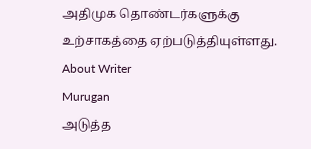அதிமுக தொண்டர்களுக்கு உற்சாகத்தை ஏற்படுத்தியுள்ளது.
About Writer
Murugan
அடுத்த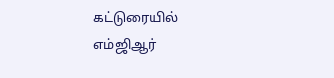கட்டுரையில்
எம்ஜிஆர்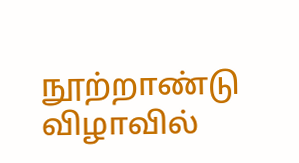நூற்றாண்டு விழாவில்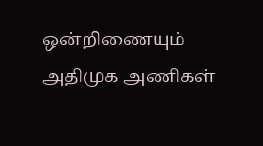ஒன்றிணையும் அதிமுக அணிகள்